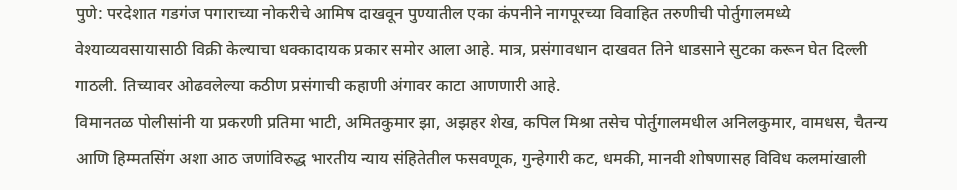पुणे: परदेशात गडगंज पगाराच्या नोकरीचे आमिष दाखवून पुण्यातील एका कंपनीने नागपूरच्या विवाहित तरुणीची पोर्तुगालमध्ये वेश्याव्यवसायासाठी विक्री केल्याचा धक्कादायक प्रकार समोर आला आहे. मात्र, प्रसंगावधान दाखवत तिने धाडसाने सुटका करून घेत दिल्ली गाठली. तिच्यावर ओढवलेल्या कठीण प्रसंगाची कहाणी अंगावर काटा आणणारी आहे.
विमानतळ पोलीसांनी या प्रकरणी प्रतिमा भाटी, अमितकुमार झा, अझहर शेख, कपिल मिश्रा तसेच पोर्तुगालमधील अनिलकुमार, वामधस, चैतन्य आणि हिम्मतसिंग अशा आठ जणांविरुद्ध भारतीय न्याय संहितेतील फसवणूक, गुन्हेगारी कट, धमकी, मानवी शोषणासह विविध कलमांखाली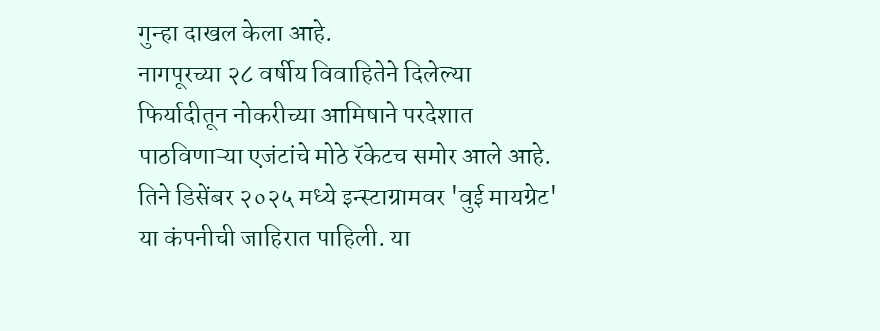गुन्हा दाखल केला आहे.
नागपूरच्या २८ वर्षीय विवाहितेने दिलेल्या फिर्यादीतून नोकरीच्या आमिषाने परदेशात पाठविणाऱ्या एजंटांचे मोठे रॅकेटच समोर आले आहे. तिने डिसेंबर २०२५ मध्ये इन्स्टाग्रामवर 'वुई मायग्रेट' या कंपनीची जाहिरात पाहिली. या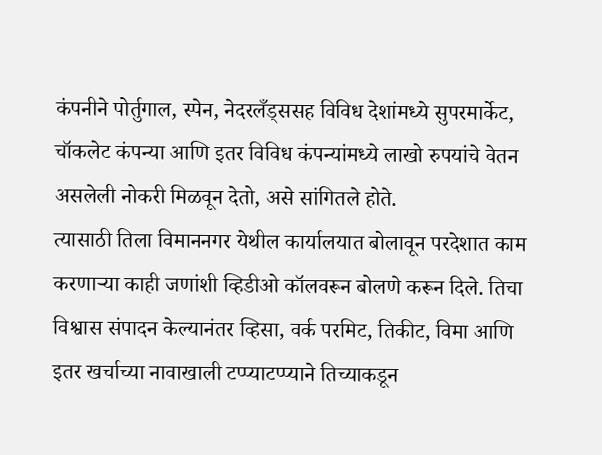कंपनीने पोर्तुगाल, स्पेन, नेदरलँड्ससह विविध देशांमध्ये सुपरमार्केट, चॉकलेट कंपन्या आणि इतर विविध कंपन्यांमध्ये लाखो रुपयांचे वेतन असलेली नोकरी मिळवून देतो, असे सांगितले होते.
त्यासाठी तिला विमाननगर येथील कार्यालयात बोलावून परदेशात काम करणाऱ्या काही जणांशी व्हिडीओ कॉलवरून बोलणे करून दिले. तिचा विश्वास संपादन केल्यानंतर व्हिसा, वर्क परमिट, तिकीट, विमा आणि इतर खर्चाच्या नावाखाली टप्प्याटप्प्याने तिच्याकडून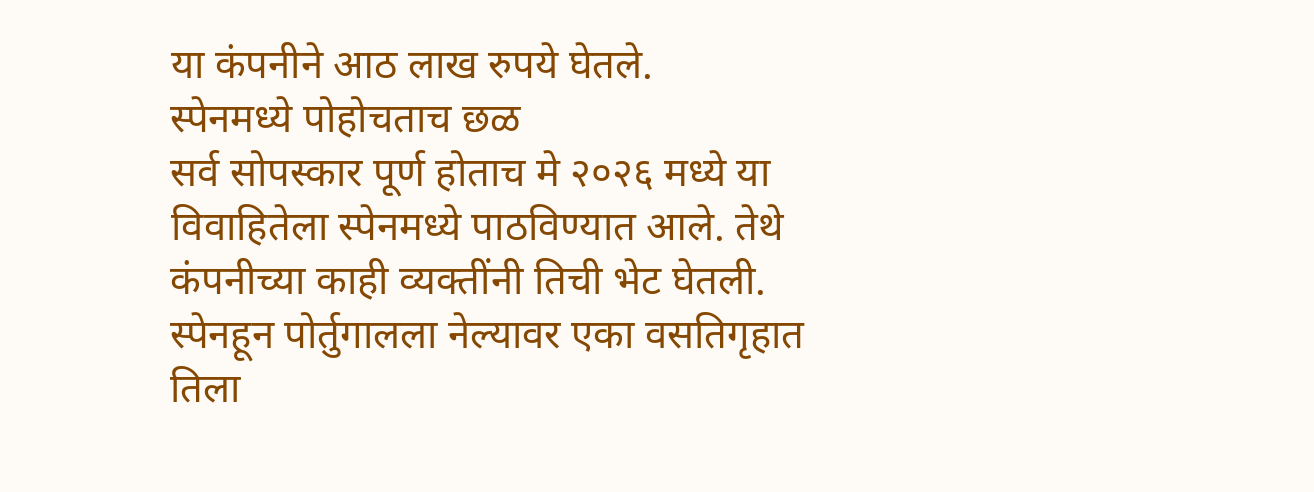या कंपनीने आठ लाख रुपये घेतले.
स्पेनमध्ये पोहोचताच छळ
सर्व सोपस्कार पूर्ण होताच मे २०२६ मध्ये या विवाहितेला स्पेनमध्ये पाठविण्यात आले. तेथे कंपनीच्या काही व्यक्तींनी तिची भेट घेतली. स्पेनहून पोर्तुगालला नेल्यावर एका वसतिगृहात तिला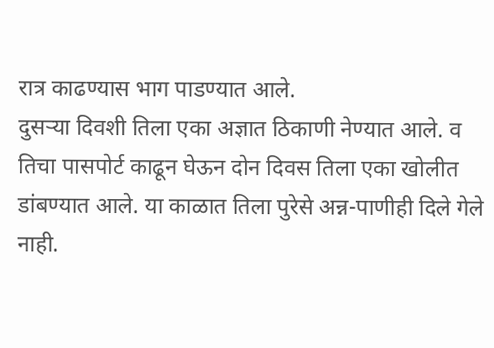रात्र काढण्यास भाग पाडण्यात आले.
दुसऱ्या दिवशी तिला एका अज्ञात ठिकाणी नेण्यात आले. व तिचा पासपोर्ट काढून घेऊन दोन दिवस तिला एका खोलीत डांबण्यात आले. या काळात तिला पुरेसे अन्न-पाणीही दिले गेले नाही.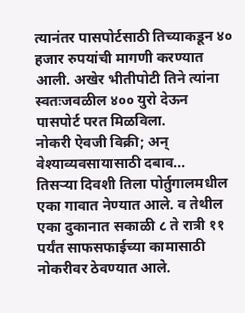त्यानंतर पासपोर्टसाठी तिच्याकडून ४० हजार रुपयांची मागणी करण्यात आली. अखेर भीतीपोटी तिने त्यांना स्वतःजवळील ४०० युरो देऊन पासपोर्ट परत मिळविला.
नोकरी ऐवजी विक्री; अन् वेश्याव्यवसायासाठी दबाव...
तिसऱ्या दिवशी तिला पोर्तुगालमधील एका गावात नेण्यात आले. व तेथील एका दुकानात सकाळी ८ ते रात्री ११ पर्यंत साफसफाईच्या कामासाठी नोकरीवर ठेवण्यात आले.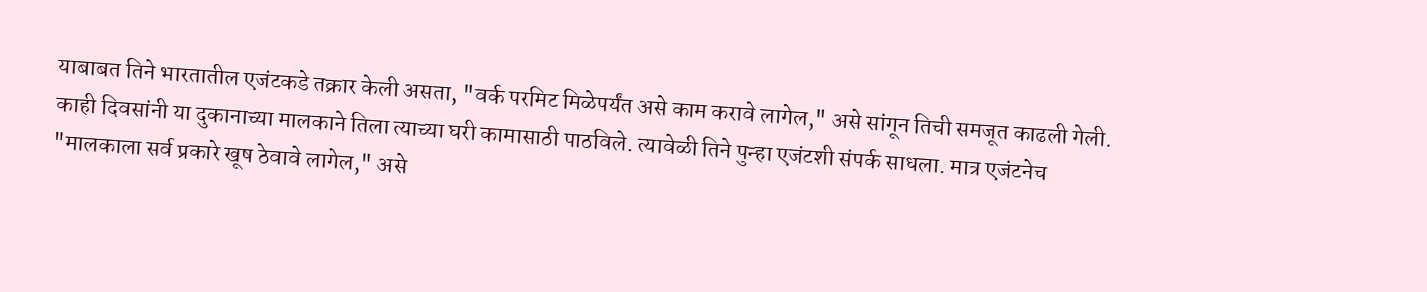याबाबत तिने भारतातील एजंटकडे तक्रार केली असता, "वर्क परमिट मिळेपर्यंत असे काम करावे लागेल," असे सांगून तिची समजूत काढली गेली. काही दिवसांनी या दुकानाच्या मालकाने तिला त्याच्या घरी कामासाठी पाठविले. त्यावेळी तिने पुन्हा एजंटशी संपर्क साधला. मात्र एजंटनेच "मालकाला सर्व प्रकारे खूष ठेवावे लागेल," असे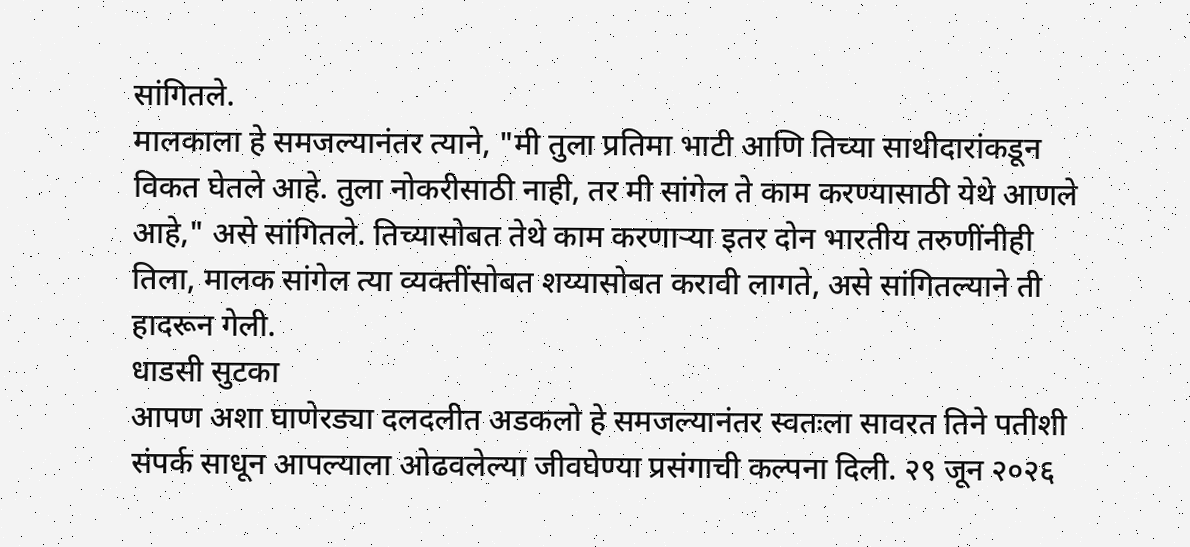सांगितले.
मालकाला हे समजल्यानंतर त्याने, "मी तुला प्रतिमा भाटी आणि तिच्या साथीदारांकडून विकत घेतले आहे. तुला नोकरीसाठी नाही, तर मी सांगेल ते काम करण्यासाठी येथे आणले आहे," असे सांगितले. तिच्यासोबत तेथे काम करणाऱ्या इतर दोन भारतीय तरुणींनीही तिला, मालक सांगेल त्या व्यक्तींसोबत शय्यासोबत करावी लागते, असे सांगितल्याने ती हादरून गेली.
धाडसी सुटका
आपण अशा घाणेरड्या दलदलीत अडकलो हे समजल्यानंतर स्वतःला सावरत तिने पतीशी संपर्क साधून आपल्याला ओढवलेल्या जीवघेण्या प्रसंगाची कल्पना दिली. २९ जून २०२६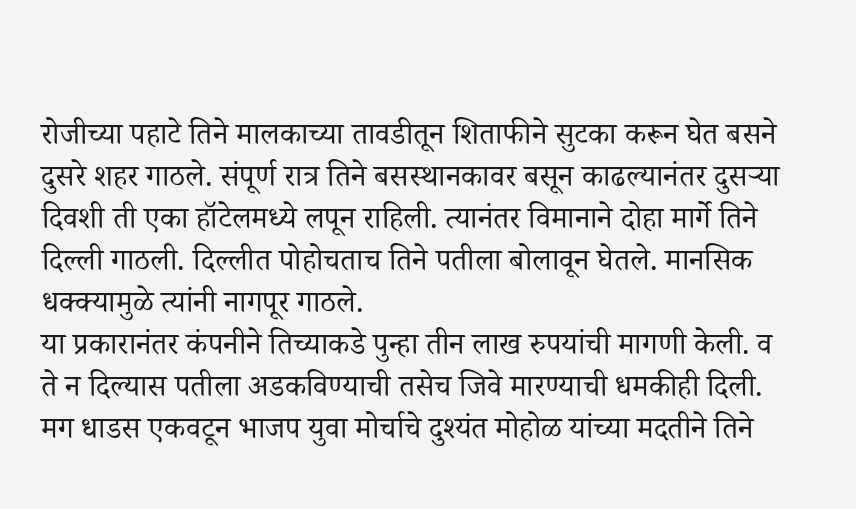रोजीच्या पहाटे तिने मालकाच्या तावडीतून शिताफीने सुटका करून घेत बसने दुसरे शहर गाठले. संपूर्ण रात्र तिने बसस्थानकावर बसून काढल्यानंतर दुसऱ्या दिवशी ती एका हॉटेलमध्ये लपून राहिली. त्यानंतर विमानाने दोहा मार्गे तिने दिल्ली गाठली. दिल्लीत पोहोचताच तिने पतीला बोलावून घेतले. मानसिक धक्क्यामुळे त्यांनी नागपूर गाठले.
या प्रकारानंतर कंपनीने तिच्याकडे पुन्हा तीन लाख रुपयांची मागणी केली. व ते न दिल्यास पतीला अडकविण्याची तसेच जिवे मारण्याची धमकीही दिली. मग धाडस एकवटून भाजप युवा मोर्चाचे दुश्यंत मोहोळ यांच्या मदतीने तिने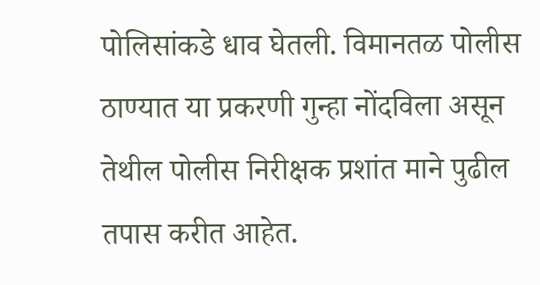पोलिसांकडे धाव घेतली. विमानतळ पोलीस ठाण्यात या प्रकरणी गुन्हा नोंदविला असून तेथील पोलीस निरीक्षक प्रशांत माने पुढील तपास करीत आहेत.